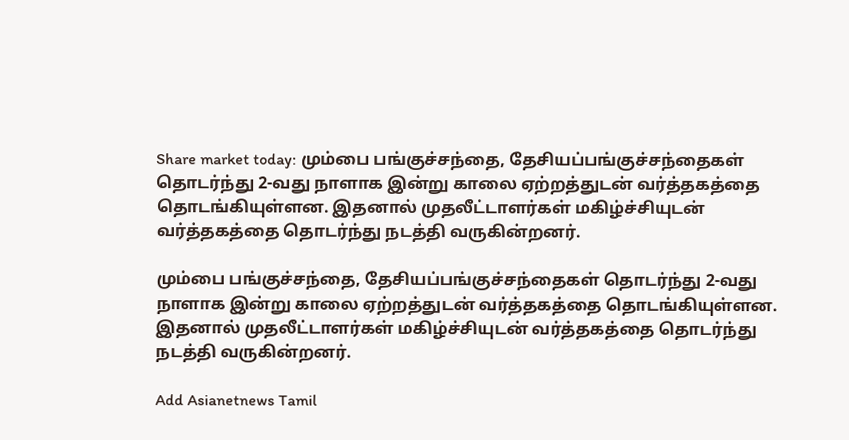Share market today: மும்பை பங்குச்சந்தை, தேசியப்பங்குச்சந்தைகள் தொடர்ந்து 2-வது நாளாக இன்று காலை ஏற்றத்துடன் வர்த்தகத்தை தொடங்கியுள்ளன. இதனால் முதலீட்டாளர்கள் மகிழ்ச்சியுடன் வர்த்தகத்தை தொடர்ந்து நடத்தி வருகின்றனர்.

மும்பை பங்குச்சந்தை, தேசியப்பங்குச்சந்தைகள் தொடர்ந்து 2-வது நாளாக இன்று காலை ஏற்றத்துடன் வர்த்தகத்தை தொடங்கியுள்ளன. இதனால் முதலீட்டாளர்கள் மகிழ்ச்சியுடன் வர்த்தகத்தை தொடர்ந்து நடத்தி வருகின்றனர்.

Add Asianetnews Tamil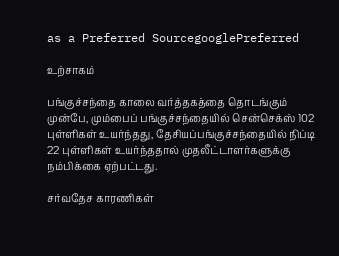as a Preferred SourcegooglePreferred

உற்சாகம்

பங்குச்சந்தை காலை வர்த்தகத்தை தொடங்கும் முன்பே, மும்பைப் பங்குச்சந்தையில் சென்செக்ஸ் 102 புள்ளிகள் உயர்ந்தது, தேசியப்பங்குச்சந்தையில் நிப்டி 22 புள்ளிகள் உயர்ந்ததால் முதலீட்டாளர்களுக்கு நம்பிக்கை ஏற்பட்டது.

சர்வதேச காரணிகள்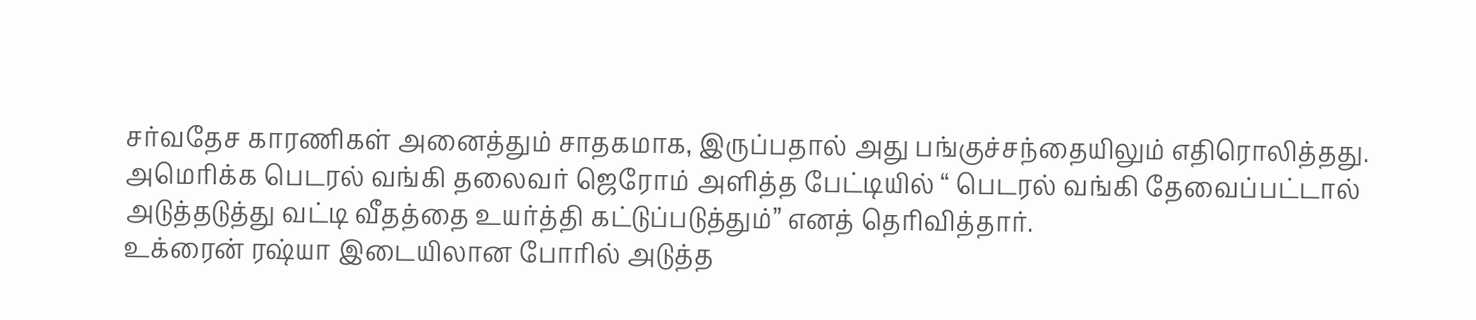சர்வதேச காரணிகள் அனைத்தும் சாதகமாக, இருப்பதால் அது பங்குச்சந்தையிலும் எதிரொலித்தது. அமெரிக்க பெடரல் வங்கி தலைவர் ஜெரோம் அளித்த பேட்டியில் “ பெடரல் வங்கி தேவைப்பட்டால் அடுத்தடுத்து வட்டி வீதத்தை உயர்த்தி கட்டுப்படுத்தும்” எனத் தெரிவித்தார்.
உக்ரைன் ரஷ்யா இடையிலான போரில் அடுத்த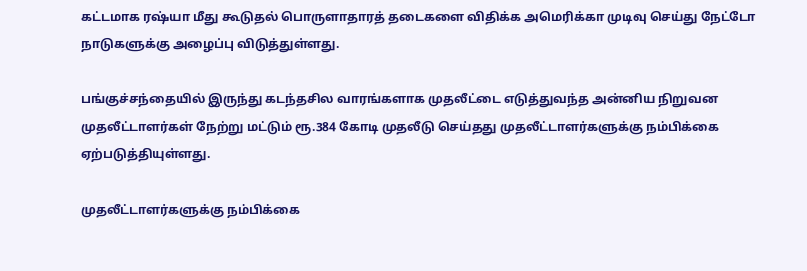கட்டமாக ரஷ்யா மீது கூடுதல் பொருளாதாரத் தடைகளை விதிக்க அமெரிக்கா முடிவு செய்து நேட்டோ நாடுகளுக்கு அழைப்பு விடுத்துள்ளது.

பங்குச்சந்தையில் இருந்து கடந்தசில வாரங்களாக முதலீட்டை எடுத்துவந்த அன்னிய நிறுவன முதலீட்டாளர்கள் நேற்று மட்டும் ரூ.384 கோடி முதலீடு செய்தது முதலீட்டாளர்களுக்கு நம்பிக்கை ஏற்படுத்தியுள்ளது.

முதலீட்டாளர்களுக்கு நம்பிக்கை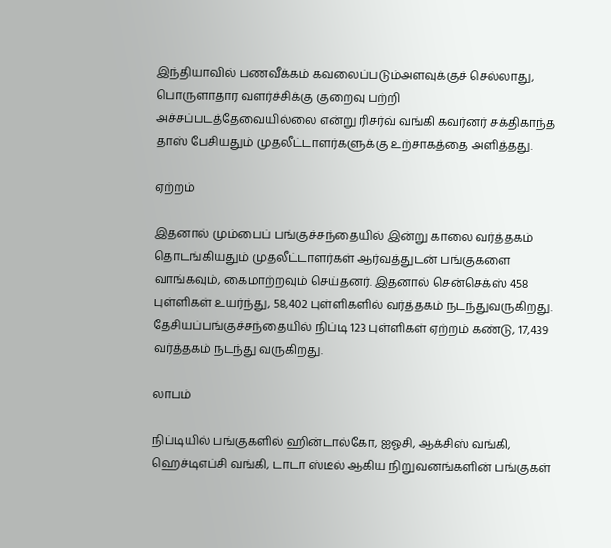இந்தியாவில் பணவீக்கம் கவலைப்படும்அளவுக்குச் செல்லாது, பொருளாதார வளர்ச்சிக்கு குறைவு பற்றி அச்சப்படத்தேவையில்லை என்று ரிசர்வ் வங்கி கவர்னர் சக்திகாந்த தாஸ் பேசியதும் முதலீட்டாளர்களுக்கு உற்சாகத்தை அளித்தது.

ஏற்றம்

இதனால் மும்பைப் பங்குச்சந்தையில் இன்று காலை வர்த்தகம் தொடங்கியதும் முதலீட்டாளர்கள் ஆர்வத்துடன் பங்குகளை வாங்கவும், கைமாற்றவும் செய்தனர். இதனால் சென்செக்ஸ் 458 புள்ளிகள் உயர்ந்து, 58,402 புள்ளிகளில் வர்த்தகம் நடந்துவருகிறது. தேசியப்பங்குச்சந்தையில் நிப்டி 123 புள்ளிகள் ஏற்றம் கண்டு, 17,439 வர்த்தகம் நடந்து வருகிறது.

லாபம்

நிப்டியில் பங்குகளில் ஹின்டால்கோ, ஐஓசி, ஆக்சிஸ் வங்கி, ஹெச்டிஎப்சி வங்கி, டாடா ஸ்டீல் ஆகிய நிறுவனங்களின் பங்குகள்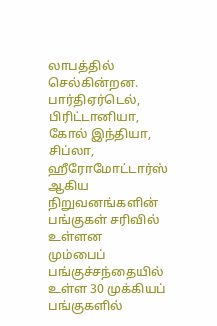லாபத்தில் செல்கின்றன. பார்திஏர்டெல், பிரிட்டானியா, கோல் இந்தியா, சிப்லா, ஹீரோமோட்டார்ஸ் ஆகிய நிறுவனங்களின் பங்குகள் சரிவில் உள்ளன
மும்பைப் பங்குச்சந்தையில் உள்ள 30 முக்கியப் பங்குகளில்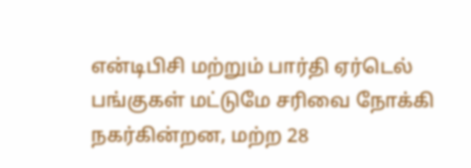என்டிபிசி மற்றும் பார்தி ஏர்டெல் பங்குகள் மட்டுமே சரிவை நோக்கி நகர்கின்றன, மற்ற 28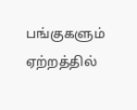பங்குகளும் ஏற்றத்தில்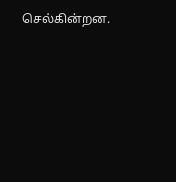செல்கின்றன.